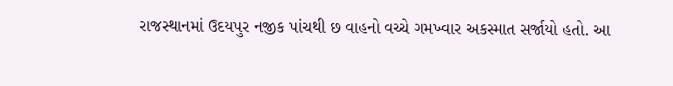રાજસ્થાનમાં ઉદયપુર નજીક પાંચથી છ વાહનો વચ્ચે ગમખ્વાર અકસ્માત સર્જાયો હતો. આ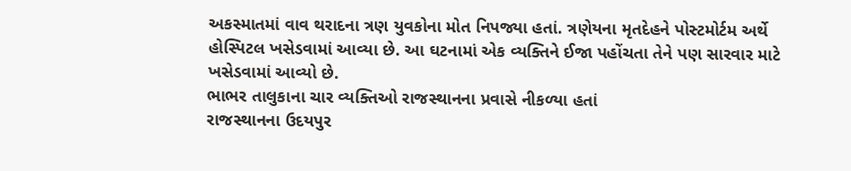અકસ્માતમાં વાવ થરાદના ત્રણ યુવકોના મોત નિપજ્યા હતાં. ત્રણેયના મૃતદેહને પોસ્ટમોર્ટમ અર્થે હોસ્પિટલ ખસેડવામાં આવ્યા છે. આ ઘટનામાં એક વ્યક્તિને ઈજા પહોંચતા તેને પણ સારવાર માટે ખસેડવામાં આવ્યો છે.
ભાભર તાલુકાના ચાર વ્યક્તિઓ રાજસ્થાનના પ્રવાસે નીકળ્યા હતાં
રાજસ્થાનના ઉદયપુર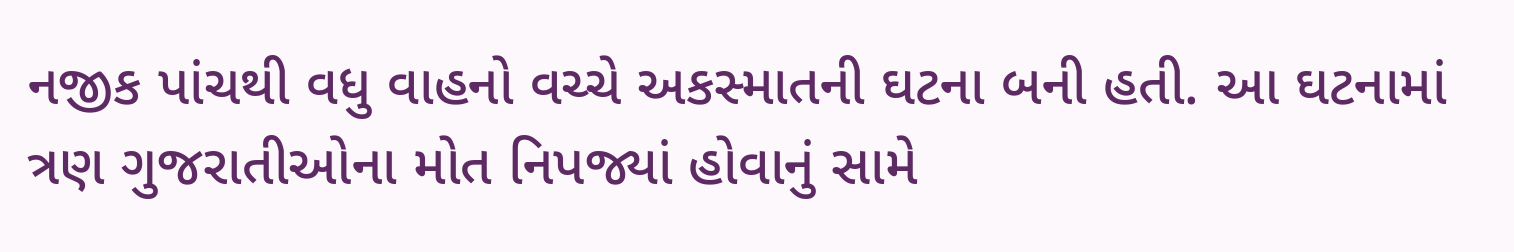નજીક પાંચથી વધુ વાહનો વચ્ચે અકસ્માતની ઘટના બની હતી. આ ઘટનામાં ત્રણ ગુજરાતીઓના મોત નિપજ્યાં હોવાનું સામે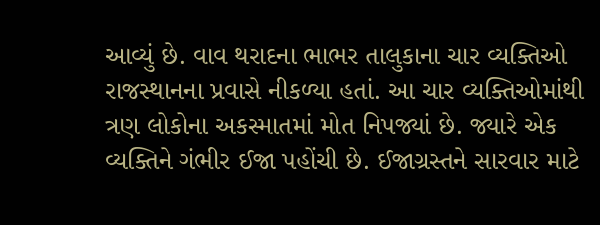આવ્યું છે. વાવ થરાદના ભાભર તાલુકાના ચાર વ્યક્તિઓ રાજસ્થાનના પ્રવાસે નીકળ્યા હતાં. આ ચાર વ્યક્તિઓમાંથી ત્રણ લોકોના અકસ્માતમાં મોત નિપજ્યાં છે. જ્યારે એક વ્યક્તિને ગંભીર ઈજા પહોંચી છે. ઈજાગ્રસ્તને સારવાર માટે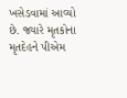ખસેડવામાં આવ્યો છે. જ્યારે મૃતકોના મૃતદેહને પીએમ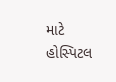માટે હોસ્પિટલ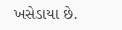ખસેડાયા છે.